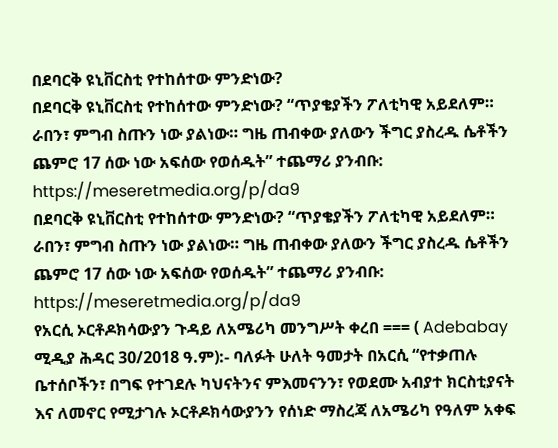በደባርቅ ዩኒቨርስቲ የተከሰተው ምንድነው?
በደባርቅ ዩኒቨርስቲ የተከሰተው ምንድነው? “ጥያቄያችን ፖለቲካዊ አይደለም። ራበን፣ ምግብ ስጡን ነው ያልነው። ግዜ ጠብቀው ያለውን ችግር ያስረዱ ሴቶችን ጨምሮ 17 ሰው ነው አፍሰው የወሰዱት” ተጨማሪ ያንብቡ: https://meseretmedia.org/p/da9
በደባርቅ ዩኒቨርስቲ የተከሰተው ምንድነው? “ጥያቄያችን ፖለቲካዊ አይደለም። ራበን፣ ምግብ ስጡን ነው ያልነው። ግዜ ጠብቀው ያለውን ችግር ያስረዱ ሴቶችን ጨምሮ 17 ሰው ነው አፍሰው የወሰዱት” ተጨማሪ ያንብቡ: https://meseretmedia.org/p/da9
የአርሲ ኦርቶዶክሳውያን ጉዳይ ለአሜሪካ መንግሥት ቀረበ === ( Adebabay ሚዲያ ሕዳር 30/2018 ዓ.ም):- ባለፉት ሁለት ዓመታት በአርሲ “የተቃጠሉ ቤተሰቦችን፣ በግፍ የተገደሉ ካህናትንና ምእመናንን፣ የወደሙ አብያተ ክርስቲያናት እና ለመኖር የሚታገሉ ኦርቶዶክሳውያንን የሰነድ ማስረጃ ለአሜሪካ የዓለም አቀፍ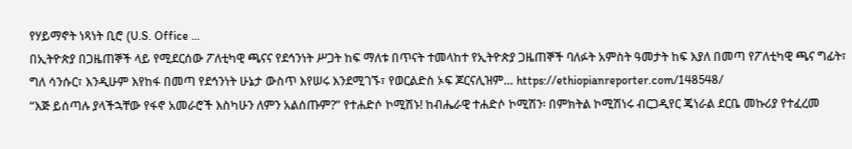የሃይማኖት ነጻነት ቢሮ (U.S. Office …
በኢትዮጵያ በጋዜጠኞች ላይ የሚደርሰው ፖለቲካዊ ጫናና የደኅንነት ሥጋት ከፍ ማለቱ በጥናት ተመላከተ የኢትዮጵያ ጋዜጠኞች ባለፉት አምስት ዓመታት ከፍ እያለ በመጣ የፖለቲካዊ ጫና ግፊት፣ ግለ ሳንሱር፣ እንዲሁም እየከፋ በመጣ የደኅንነት ሁኔታ ውስጥ እየሠሩ እንደሚገኙ፣ የወርልድስ ኦፍ ጆርናሊዝም… https://ethiopianreporter.com/148548/
“እጅ ይሰጣሉ ያላችኋቸው የፋኖ አመራሮች እስካሁን ለምን አልሰጡም?” የተሐድሶ ኮሚሽኑ! ከብሔራዊ ተሐድሶ ኮሚሽን፡ በምክትል ኮሚሽነሩ ብርጋዲየር ጄነራል ደርቤ መኩሪያ የተፈረመ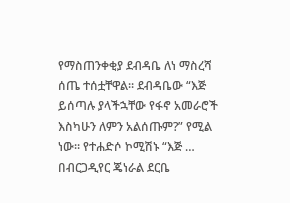የማስጠንቀቂያ ደብዳቤ ለነ ማስረሻ ሰጤ ተሰቷቸዋል። ደብዳቤው “እጅ ይሰጣሉ ያላችኋቸው የፋኖ አመራሮች እስካሁን ለምን አልሰጡም?” የሚል ነው። የተሐድሶ ኮሚሽኑ “እጅ …
በብርጋዲየር ጄነራል ደርቤ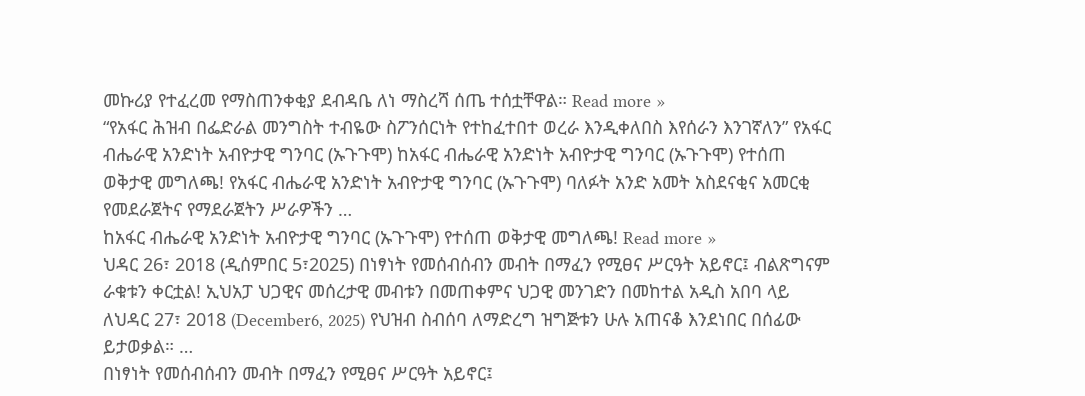መኩሪያ የተፈረመ የማስጠንቀቂያ ደብዳቤ ለነ ማስረሻ ሰጤ ተሰቷቸዋል። Read more »
“የአፋር ሕዝብ በፌድራል መንግስት ተብዬው ስፖንሰርነት የተከፈተበተ ወረራ እንዲቀለበስ እየሰራን እንገኛለን” የአፋር ብሔራዊ አንድነት አብዮታዊ ግንባር (ኡጉጉሞ) ከአፋር ብሔራዊ አንድነት አብዮታዊ ግንባር (ኡጉጉሞ) የተሰጠ ወቅታዊ መግለጫ! የአፋር ብሔራዊ አንድነት አብዮታዊ ግንባር (ኡጉጉሞ) ባለፉት አንድ አመት አስደናቂና አመርቂ የመደራጀትና የማደራጀትን ሥራዎችን …
ከአፋር ብሔራዊ አንድነት አብዮታዊ ግንባር (ኡጉጉሞ) የተሰጠ ወቅታዊ መግለጫ! Read more »
ህዳር 26፣ 2018 (ዲሰምበር 5፣2025) በነፃነት የመሰብሰብን መብት በማፈን የሚፀና ሥርዓት አይኖር፤ ብልጽግናም ራቁቱን ቀርቷል! ኢህአፓ ህጋዊና መሰረታዊ መብቱን በመጠቀምና ህጋዊ መንገድን በመከተል አዲስ አበባ ላይ ለህዳር 27፣ 2018 (December6, 2025) የህዝብ ስብሰባ ለማድረግ ዝግጅቱን ሁሉ አጠናቆ እንደነበር በሰፊው ይታወቃል። …
በነፃነት የመሰብሰብን መብት በማፈን የሚፀና ሥርዓት አይኖር፤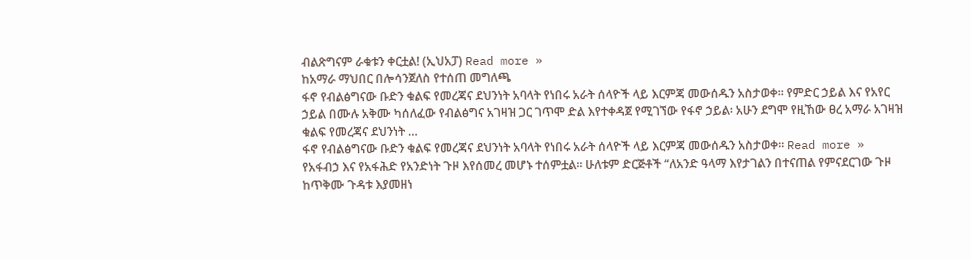ብልጽግናም ራቁቱን ቀርቷል! (ኢህአፓ) Read more »
ከአማራ ማህበር በሎሳንጀለስ የተሰጠ መግለጫ
ፋኖ የብልፅግናው ቡድን ቁልፍ የመረጃና ደህንነት አባላት የነበሩ አራት ሰላዮች ላይ እርምጃ መውሰዱን አስታወቀ። የምድር ኃይል እና የአየር ኃይል በሙሉ አቅሙ ካሰለፈው የብልፅግና አገዛዝ ጋር ገጥሞ ድል እየተቀዳጀ የሚገኘው የፋኖ ኃይል፡ አሁን ደግሞ የዚኸው ፀረ አማራ አገዛዝ ቁልፍ የመረጃና ደህንነት …
ፋኖ የብልፅግናው ቡድን ቁልፍ የመረጃና ደህንነት አባላት የነበሩ አራት ሰላዮች ላይ እርምጃ መውሰዱን አስታወቀ። Read more »
የአፋብኃ እና የአፋሕድ የአንድነት ጉዞ እየሰመረ መሆኑ ተሰምቷል። ሁለቱም ድርጅቶች “ለአንድ ዓላማ እየታገልን በተናጠል የምናደርገው ጉዞ ከጥቅሙ ጉዳቱ እያመዘነ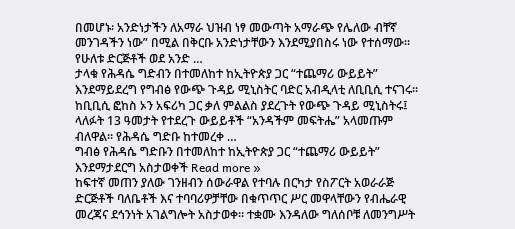በመሆኑ፡ አንድነታችን ለአማራ ህዝብ ነፃ መውጣት አማራጭ የሌለው ብቸኛ መንገዳችን ነው” በሚል በቅርቡ አንድነታቸውን እንደሚያበስሩ ነው የተሰማው። የሁለቱ ድርጅቶች ወደ አንድ …
ታላቁ የሕዳሴ ግድብን በተመለከተ ከኢትዮጵያ ጋር “ተጨማሪ ውይይት” እንደማይደረግ የግብፅ የውጭ ጉዳይ ሚኒስትር ባድር አብዲላቲ ለቢቢሲ ተናገሩ። ከቢቢሲ ፎከስ ኦን አፍሪካ ጋር ቃለ ምልልስ ያደረጉት የውጭ ጉዳይ ሚኒስትሩ፤ ላለፉት 13 ዓመታት የተደረጉ ውይይቶች “አንዳችም መፍትሔ” አላመጡም ብለዋል። የሕዳሴ ግድቡ ከተመረቀ …
ግብፅ የሕዳሴ ግድቡን በተመለከተ ከኢትዮጵያ ጋር “ተጨማሪ ውይይት” እንደማታደርግ አስታወቀች Read more »
ከፍተኛ መጠን ያለው ገንዘብን ሰውራዋል የተባሉ በርካታ የስፖርት አወራራጅ ድርጅቶች ባለቤቶች እና ተባባሪዎቻቸው በቁጥጥር ሥር መዋላቸውን የብሔራዊ መረጃና ደኅንነት አገልግሎት አስታወቀ። ተቋሙ እንዳለው ግለሰቦቹ ለመንግሥት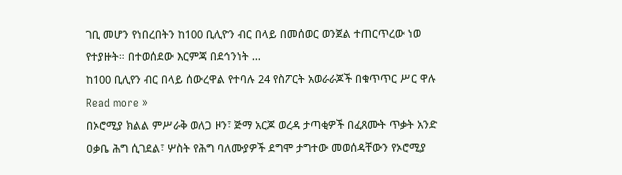ገቢ መሆን የነበረበትን ከ100 ቢሊዮን ብር በላይ በመሰወር ወንጀል ተጠርጥረው ነወ የተያዙት። በተወሰደው እርምጃ በደኅንነት …
ከ100 ቢሊየን ብር በላይ ሰውረዋል የተባሉ 24 የስፖርት አወራራጆች በቁጥጥር ሥር ዋሉ Read more »
በኦሮሚያ ክልል ምሥራቅ ወለጋ ዞን፣ ጅማ አርጆ ወረዳ ታጣቂዎች በፈጸሙት ጥቃት አንድ ዐቃቤ ሕግ ሲገደል፣ ሦስት የሕግ ባለሙያዎች ደግሞ ታግተው መወሰዳቸውን የኦሮሚያ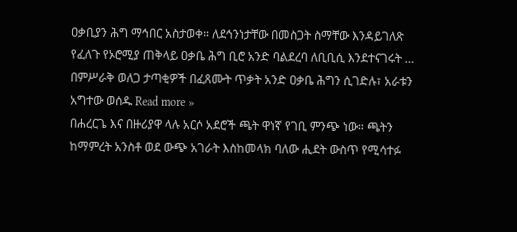ዐቃቢያን ሕግ ማኅበር አስታወቀ። ለደኅንነታቸው በመስጋት ስማቸው እንዳይገለጽ የፈለጉ የኦሮሚያ ጠቅላይ ዐቃቤ ሕግ ቢሮ አንድ ባልደረባ ለቢቢሲ እንደተናገሩት …
በምሥራቅ ወለጋ ታጣቂዎች በፈጸሙት ጥቃት አንድ ዐቃቤ ሕግን ሲገድሉ፣ አራቱን አግተው ወሰዱ Read more »
በሐረርጌ እና በዙሪያዋ ላሉ አርሶ አደሮች ጫት ዋነኛ የገቢ ምንጭ ነው። ጫትን ከማምረት አንስቶ ወደ ውጭ አገራት እስከመላክ ባለው ሒደት ውስጥ የሚሳተፉ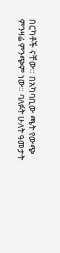በርካቶች ናቸው። በአካባቢው ጫት የውጭ ምንዛሬ ምንጭም ነው። ባለፉት ሁለት ዓመታት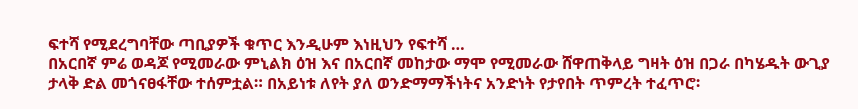ፍተሻ የሚደረግባቸው ጣቢያዎች ቁጥር እንዲሁም እነዚህን የፍተሻ …
በአርበኛ ምሬ ወዳጆ የሚመራው ምኒልክ ዕዝ እና በአርበኛ መከታው ማሞ የሚመራው ሸዋጠቅላይ ግዛት ዕዝ በጋራ በካሄዱት ውጊያ ታላቅ ድል መጎናፀፋቸው ተሰምቷል። በአይነቱ ለየት ያለ ወንድማማችነትና አንድነት የታየበት ጥምረት ተፈጥሮ፡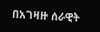በአገዛዙ ሰራዊት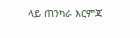ላይ ጠንካራ እርምጃ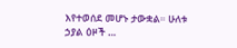እየተወሰደ መሆኑ ታውቋል። ሁለቱ ኃያል ዕዞች …